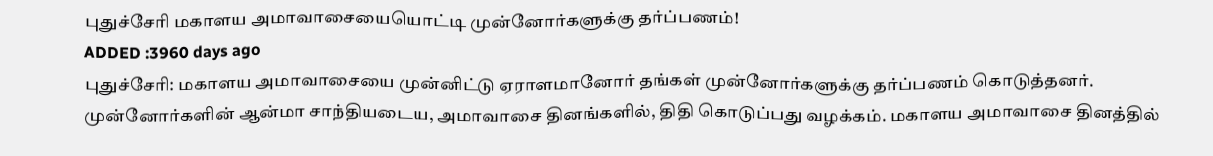புதுச்சேரி மகாளய அமாவாசையையொட்டி முன்னோர்களுக்கு தர்ப்பணம்!
ADDED :3960 days ago
புதுச்சேரி: மகாளய அமாவாசையை முன்னிட்டு ஏராளமானோர் தங்கள் முன்னோர்களுக்கு தர்ப்பணம் கொடுத்தனர்.
முன்னோர்களின் ஆன்மா சாந்தியடைய, அமாவாசை தினங்களில், திதி கொடுப்பது வழக்கம். மகாளய அமாவாசை தினத்தில்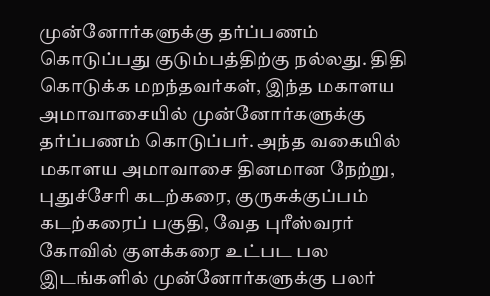முன்னோர்களுக்கு தர்ப்பணம் கொடுப்பது குடும்பத்திற்கு நல்லது. திதி கொடுக்க மறந்தவர்கள், இந்த மகாளய அமாவாசையில் முன்னோர்களுக்கு தர்ப்பணம் கொடுப்பர். அந்த வகையில் மகாளய அமாவாசை தினமான நேற்று, புதுச்சேரி கடற்கரை, குருசுக்குப்பம் கடற்கரைப் பகுதி, வேத புரீஸ்வரர் கோவில் குளக்கரை உட்பட பல இடங்களில் முன்னோர்களுக்கு பலர்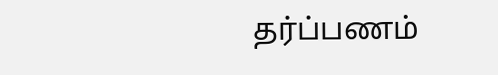தர்ப்பணம்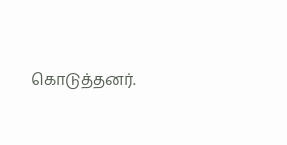கொடுத்தனர்.